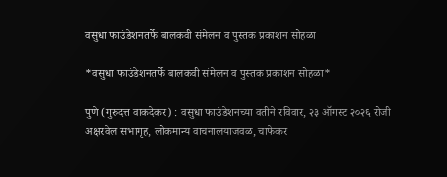वसुधा फाउंडेशनतर्फे बालकवी संमेलन व पुस्तक प्रकाशन सोहळा

*वसुधा फाउंडेशनतर्फे बालकवी संमेलन व पुस्तक प्रकाशन सोहळा*

पुणे (गुरुदत्त वाकदेकर) : वसुधा फाउंडेशनच्या वतीने रविवार, २३ ऑगस्ट २०२६ रोजी अक्षरवेल सभागृह, लोकमान्य वाचनालयाजवळ, चाफेकर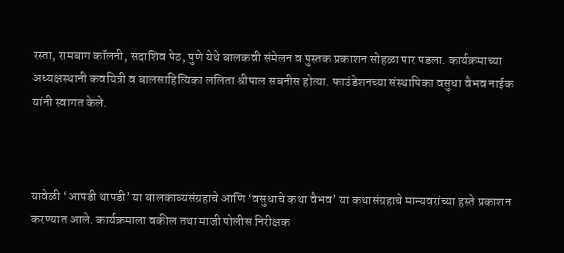रस्ता, रामबाग कॉलनी, सदाशिव पेठ, पुणे येथे बालकवी संमेलन व पुस्तक प्रकाशन सोहळा पार पडला. कार्यक्रमाच्या अध्यक्षस्थानी कवयित्री व बालसाहित्यिका ललिता श्रीपाल सबनीस होत्या. फाउंडेशनच्या संस्थापिका वसुधा वैभव नाईक यांनी स्वागत केले.



यावेळी ‘आपडी थापडी’ या बालकाव्यसंग्रहाचे आणि ‘वसुधाचे कथा वैभव’ या कथासंग्रहाचे मान्यवरांच्या हस्ते प्रकाशन करण्यात आले. कार्यक्रमाला वकील तथा माजी पोलीस निरीक्षक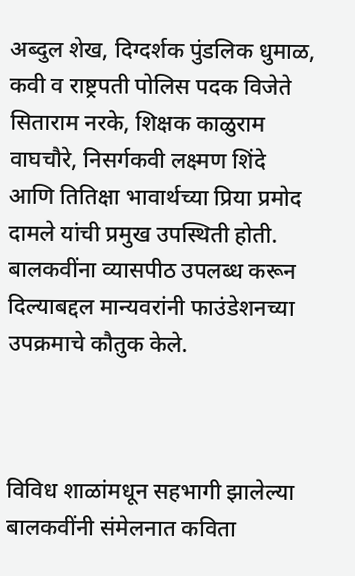अब्दुल शेख, दिग्दर्शक पुंडलिक धुमाळ, कवी व राष्ट्रपती पोलिस पदक विजेते सिताराम नरके, शिक्षक काळुराम वाघचौरे, निसर्गकवी लक्ष्मण शिंदे आणि तितिक्षा भावार्थच्या प्रिया प्रमोद दामले यांची प्रमुख उपस्थिती होती. बालकवींना व्यासपीठ उपलब्ध करून दिल्याबद्दल मान्यवरांनी फाउंडेशनच्या उपक्रमाचे कौतुक केले.



विविध शाळांमधून सहभागी झालेल्या बालकवींनी संमेलनात कविता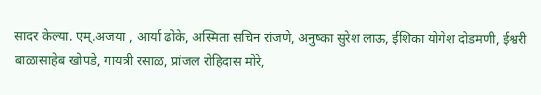सादर केल्या. एम्.अजया , आर्या ढोके, अस्मिता सचिन रांजणे, अनुष्का सुरेश लाऊ, ईशिका योगेश दोडमणी, ईश्वरी बाळासाहेब खोपडे, गायत्री रसाळ, प्रांजल रोहिदास मोरे,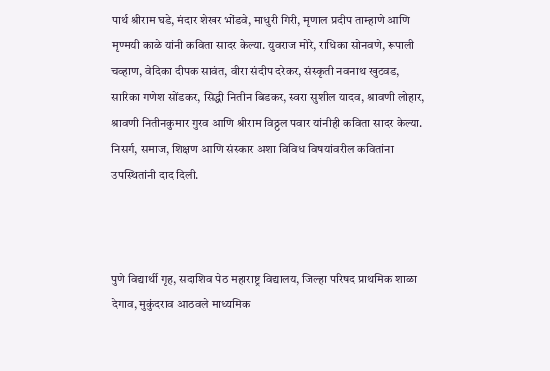पार्थ श्रीराम घडे, मंदार शेखर भोंडवे, माधुरी गिरी, मृणाल प्रदीप ताम्हाणे आणि मृण्मयी काळे यांनी कविता सादर केल्या. युवराज मोरे, राधिका सोनवणे, रूपाली चव्हाण, वेदिका दीपक सावंत, वीरा संदीप दरेकर, संस्कृती नवनाथ खुटवड, सारिका गणेश सोंडकर, सिद्धी नितीन बिडकर, स्वरा सुशील यादव, श्रावणी लोहार, श्रावणी नितीनकुमार गुरव आणि श्रीराम विठ्ठल पवार यांनीही कविता सादर केल्या. निसर्ग, समाज, शिक्षण आणि संस्कार अशा विविध विषयांवरील कवितांना उपस्थितांनी दाद दिली.



पुणे विद्यार्थी गृह, सदाशिव पेठ महाराष्ट्र विद्यालय, जिल्हा परिषद प्राथमिक शाळा देगाव, मुकुंदराव आठवले माध्यमिक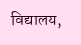विद्यालय,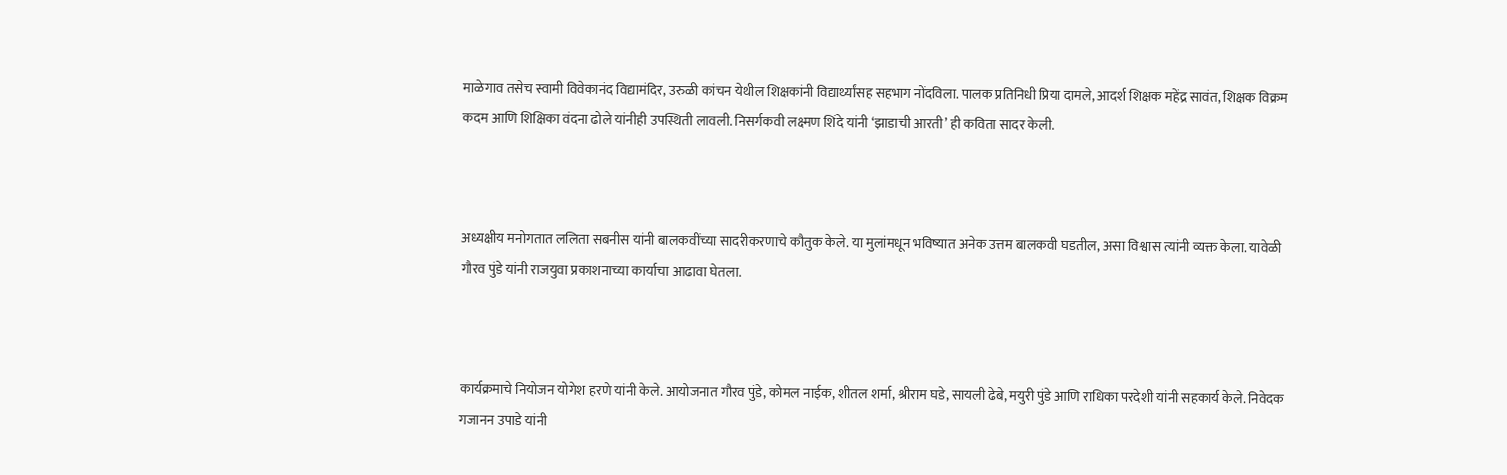माळेगाव तसेच स्वामी विवेकानंद विद्यामंदिर, उरुळी कांचन येथील शिक्षकांनी विद्यार्थ्यांसह सहभाग नोंदविला. पालक प्रतिनिधी प्रिया दामले, आदर्श शिक्षक महेंद्र सावंत, शिक्षक विक्रम कदम आणि शिक्षिका वंदना ढोले यांनीही उपस्थिती लावली. निसर्गकवी लक्ष्मण शिंदे यांनी ‘झाडाची आरती’ ही कविता सादर केली.



अध्यक्षीय मनोगतात ललिता सबनीस यांनी बालकवींच्या सादरीकरणाचे कौतुक केले. या मुलांमधून भविष्यात अनेक उत्तम बालकवी घडतील, असा विश्वास त्यांनी व्यक्त केला. यावेळी गौरव पुंडे यांनी राजयुवा प्रकाशनाच्या कार्याचा आढावा घेतला.



कार्यक्रमाचे नियोजन योगेश हरणे यांनी केले. आयोजनात गौरव पुंडे, कोमल नाईक, शीतल शर्मा, श्रीराम घडे, सायली ढेबे, मयुरी पुंडे आणि राधिका परदेशी यांनी सहकार्य केले. निवेदक गजानन उपाडे यांनी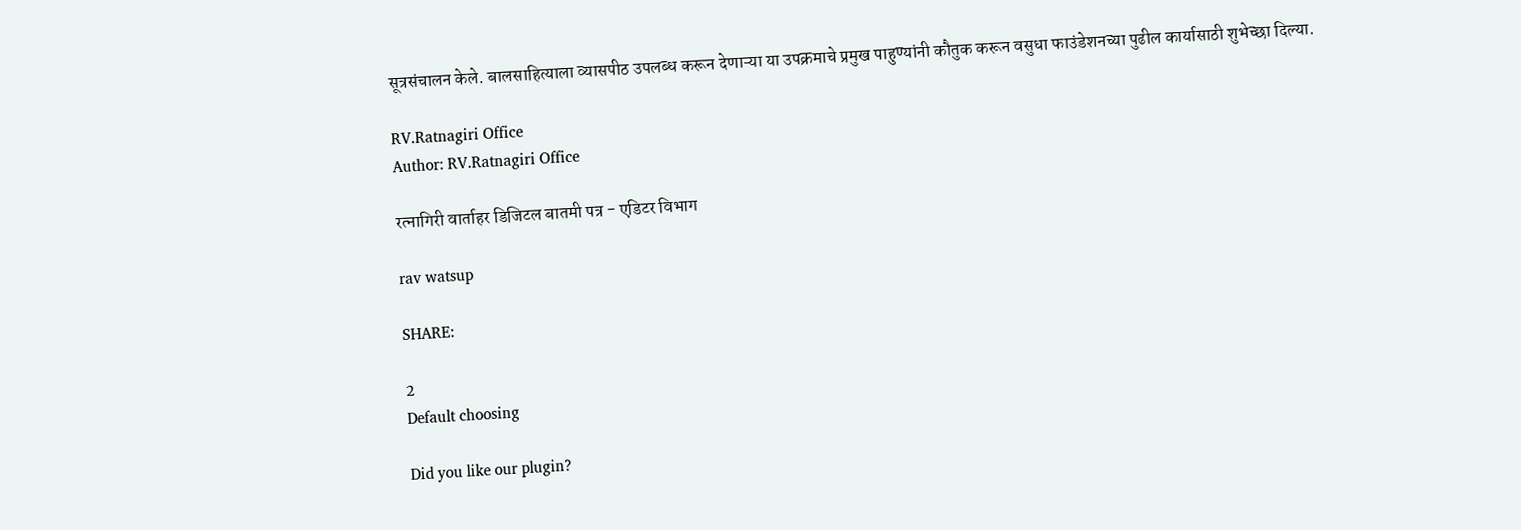सूत्रसंचालन केले. बालसाहित्याला व्यासपीठ उपलब्ध करून देणाऱ्या या उपक्रमाचे प्रमुख पाहुण्यांनी कौतुक करून वसुधा फाउंडेशनच्या पुढील कार्यासाठी शुभेच्छा दिल्या.

RV.Ratnagiri Office
Author: RV.Ratnagiri Office

रत्नागिरी वार्ताहर डिजिटल बातमी पत्र - एडिटर विभाग

rav watsup

SHARE:

2
Default choosing

Did you like our plugin?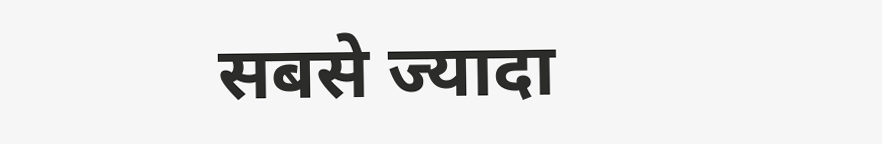सबसे ज्यादा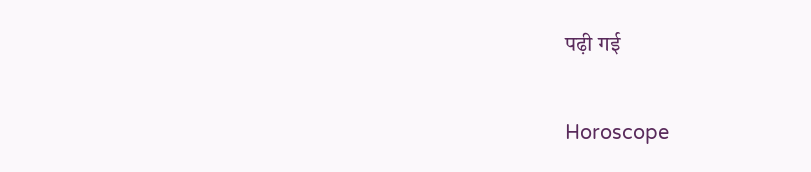पढ़ी गई

Horoscope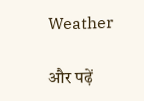Weather

और पढ़ें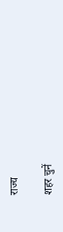राज्य

शहर चुनें